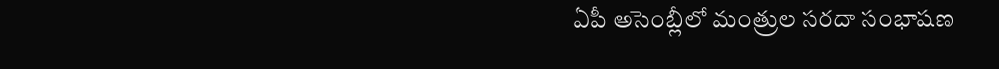ఏపీ అసెంబ్లీలో మంత్రుల సరదా సంభాషణ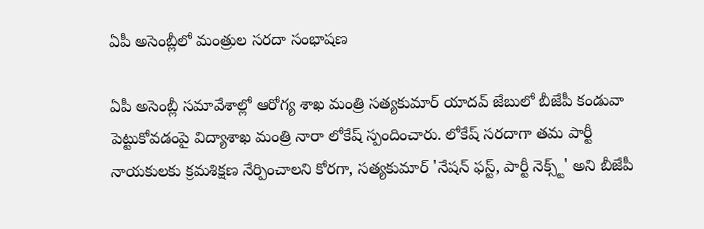ఏపీ అసెంబ్లీలో మంత్రుల సరదా సంభాషణ

ఏపీ అసెంబ్లీ సమావేశాల్లో ఆరోగ్య శాఖ మంత్రి సత్యకుమార్ యాదవ్ జేబులో బీజేపీ కండువా పెట్టుకోవడంపై విద్యాశాఖ మంత్రి నారా లోకేష్ స్పందించారు. లోకేష్ సరదాగా తమ పార్టీ నాయకులకు క్రమశిక్షణ నేర్పించాలని కోరగా, సత్యకుమార్ 'నేషన్ ఫస్ట్, పార్టీ నెక్స్ట్' అని బీజేపీ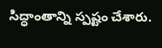సిద్ధాంతాన్ని స్పష్టం చేశారు.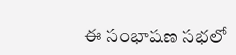ఈ సంభాషణ సభలో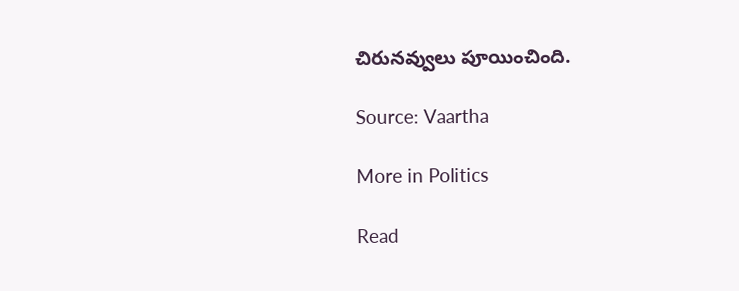చిరునవ్వులు పూయించింది.

Source: Vaartha

More in Politics

Read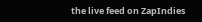the live feed on ZapIndies